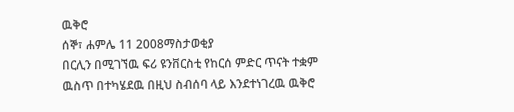ዉቅሮ
ሰኞ፣ ሐምሌ 11 2008ማስታወቂያ
በርሊን በሚገኘዉ ፍሪ ዩንቨርስቲ የከርሰ ምድር ጥናት ተቋም ዉስጥ በተካሄደዉ በዚህ ስብሰባ ላይ እንደተነገረዉ ዉቅሮ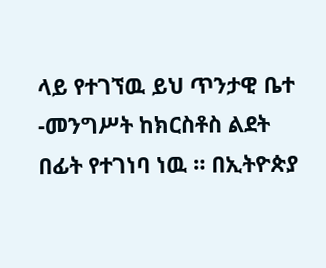ላይ የተገኘዉ ይህ ጥንታዊ ቤተ -መንግሥት ከክርስቶስ ልደት በፊት የተገነባ ነዉ ። በኢትዮጵያ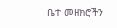ቤተ መዘክሮችን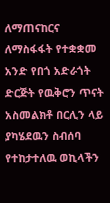ለማጠናከርና ለማስፋፋት የተቋቋመ አንድ የበጎ አድራጎት ድርጅት የዉቅሮን ጥናት አስመልክቶ በርሊን ላይ ያካሄደዉን ስብሰባ የተከታተለዉ ወኪላችን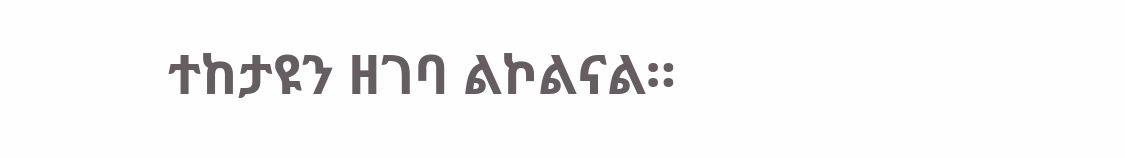ተከታዩን ዘገባ ልኮልናል።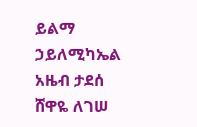ይልማ ኃይለሚካኤል
አዜብ ታደሰ
ሸዋዬ ለገሠ